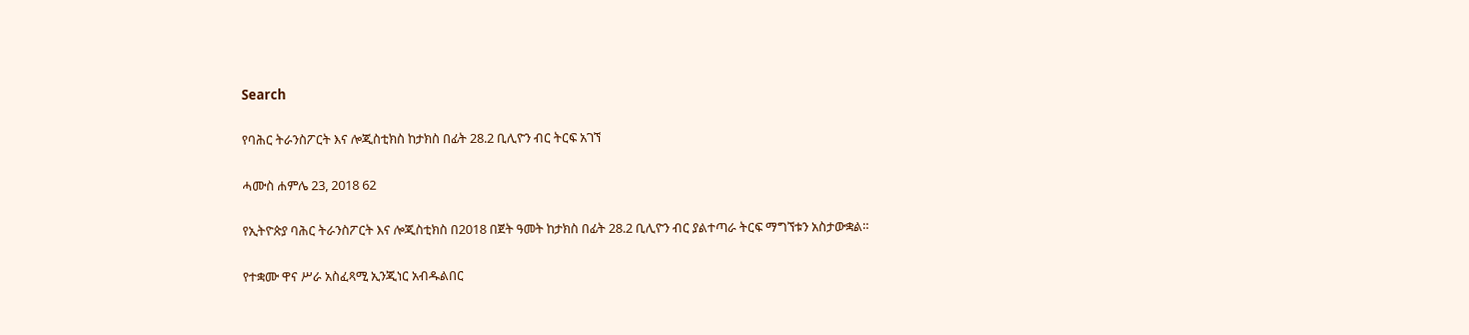Search

የባሕር ትራንስፖርት እና ሎጂስቲክስ ከታክስ በፊት 28.2 ቢሊዮን ብር ትርፍ አገኘ

ሓሙስ ሐምሌ 23, 2018 62

የኢትዮጵያ ባሕር ትራንስፖርት እና ሎጂስቲክስ በ2018 በጀት ዓመት ከታክስ በፊት 28.2 ቢሊዮን ብር ያልተጣራ ትርፍ ማግኘቱን አስታውቋል።

የተቋሙ ዋና ሥራ አስፈጻሚ ኢንጂነር አብዱልበር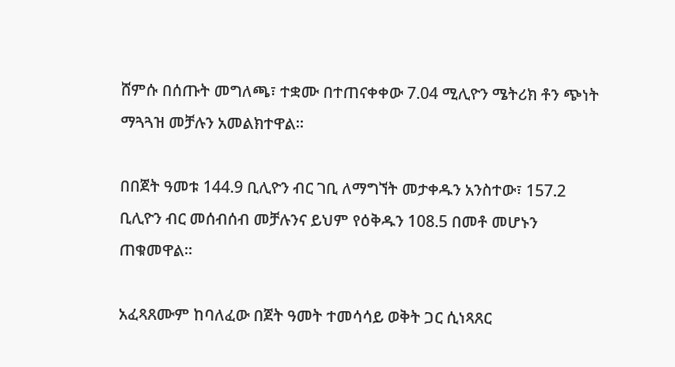ሸምሱ በሰጡት መግለጫ፣ ተቋሙ በተጠናቀቀው 7.04 ሚሊዮን ሜትሪክ ቶን ጭነት ማጓጓዝ መቻሉን አመልክተዋል።

በበጀት ዓመቱ 144.9 ቢሊዮን ብር ገቢ ለማግኘት መታቀዱን አንስተው፣ 157.2 ቢሊዮን ብር መሰብሰብ መቻሉንና ይህም የዕቅዱን 108.5 በመቶ መሆኑን ጠቁመዋል።

አፈጻጸሙም ከባለፈው በጀት ዓመት ተመሳሳይ ወቅት ጋር ሲነጻጸር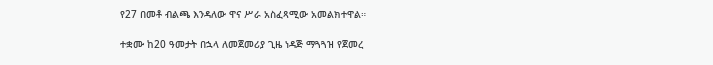የ27 በመቶ ብልጫ እንዳለው ዋና ሥራ አስፈጻሚው አመልክተዋል።

ተቋሙ ከ20 ዓመታት በኋላ ለመጀመሪያ ጊዜ ነዳጅ ማጓጓዝ የጀመረ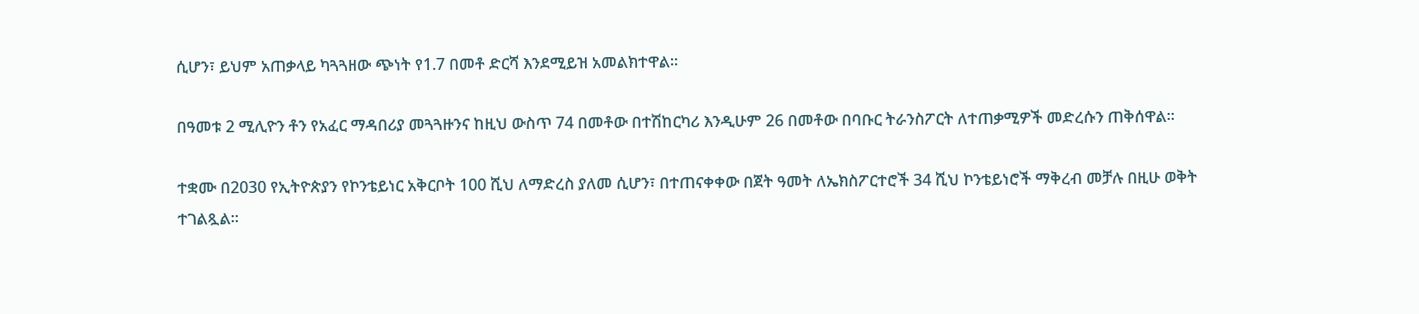ሲሆን፣ ይህም አጠቃላይ ካጓጓዘው ጭነት የ1.7 በመቶ ድርሻ እንደሚይዝ አመልክተዋል።

በዓመቱ 2 ሚሊዮን ቶን የአፈር ማዳበሪያ መጓጓዙንና ከዚህ ውስጥ 74 በመቶው በተሽከርካሪ እንዲሁም 26 በመቶው በባቡር ትራንስፖርት ለተጠቃሚዎች መድረሱን ጠቅሰዋል።

ተቋሙ በ2030 የኢትዮጵያን የኮንቴይነር አቅርቦት 100 ሺህ ለማድረስ ያለመ ሲሆን፣ በተጠናቀቀው በጀት ዓመት ለኤክስፖርተሮች 34 ሺህ ኮንቴይነሮች ማቅረብ መቻሉ በዚሁ ወቅት ተገልጿል።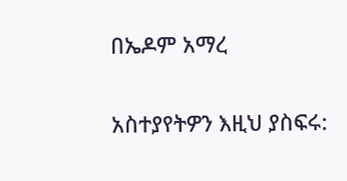በኤዶም አማረ

አስተያየትዎን እዚህ ያስፍሩ: